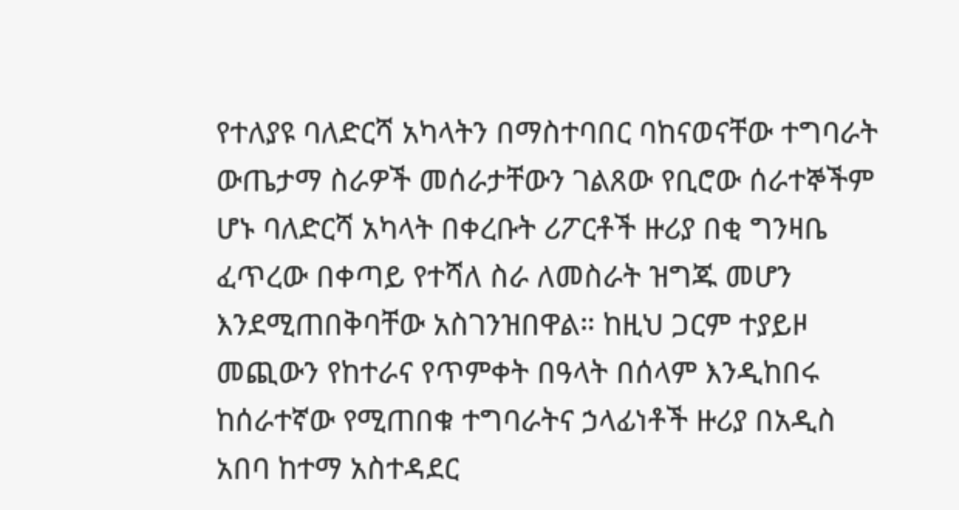የተለያዩ ባለድርሻ አካላትን በማስተባበር ባከናወናቸው ተግባራት ውጤታማ ስራዎች መሰራታቸውን ገልጸው የቢሮው ሰራተኞችም ሆኑ ባለድርሻ አካላት በቀረቡት ሪፖርቶች ዙሪያ በቂ ግንዛቤ ፈጥረው በቀጣይ የተሻለ ስራ ለመስራት ዝግጁ መሆን እንደሚጠበቅባቸው አስገንዝበዋል። ከዚህ ጋርም ተያይዞ መጪውን የከተራና የጥምቀት በዓላት በሰላም እንዲከበሩ ከሰራተኛው የሚጠበቁ ተግባራትና ኃላፊነቶች ዙሪያ በአዲስ አበባ ከተማ አስተዳደር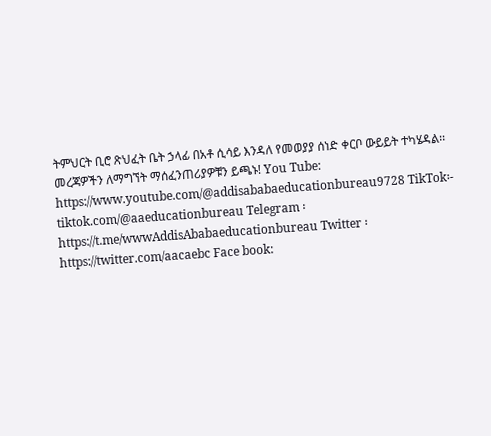ትምህርት ቢሮ ጽህፈት ቤት ኃላፊ በአቶ ሲሳይ እንዳለ የመወያያ ሰነድ ቀርቦ ውይይት ተካሄዳል፡፡ መረጃዎችን ለማግኘት ማሰፈንጠሪያዎቹን ይጫኑ! You Tube: https://www.youtube.com/@addisababaeducationbureau9728 TikTok፡- tiktok.com/@aaeducationbureau Telegram ፡ https://t.me/wwwAddisAbabaeducationbureau Twitter ፡ https://twitter.com/aacaebc Face book: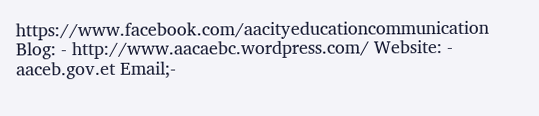https://www.facebook.com/aacityeducationcommunication Blog: - http://www.aacaebc.wordpress.com/ Website: - aaceb.gov.et Email;-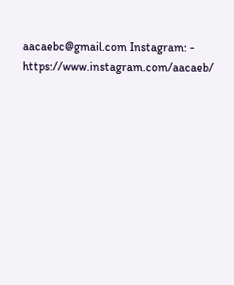aacaebc@gmail.com Instagram: - https://www.instagram.com/aacaeb/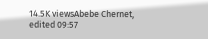14.5K viewsAbebe Chernet, edited 09:57